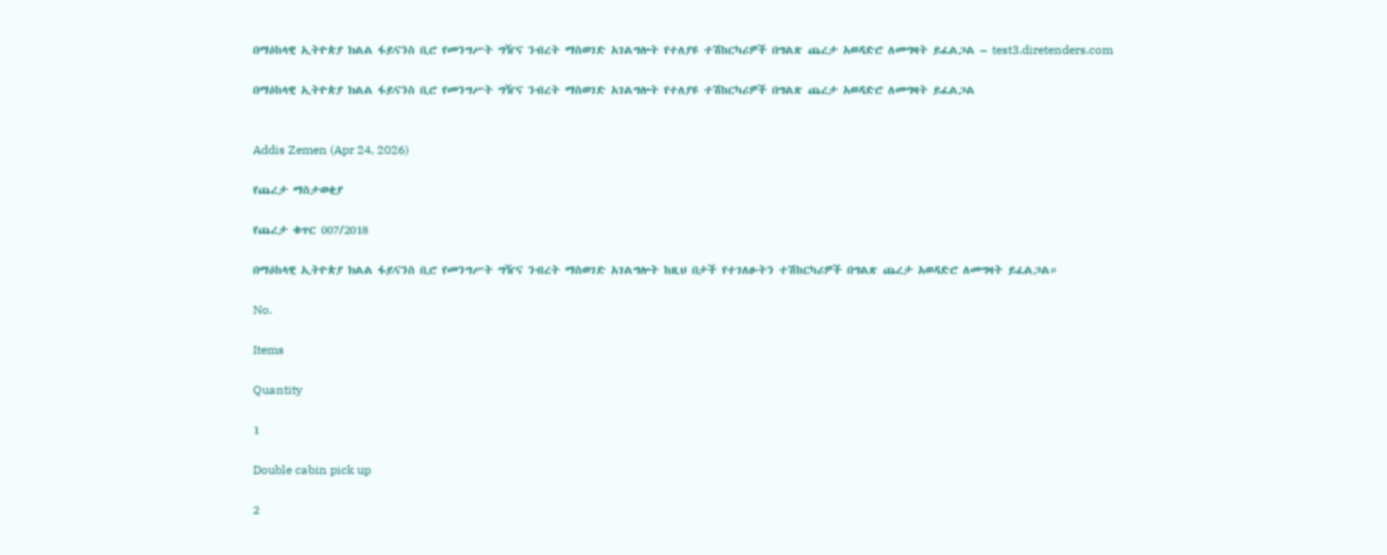በማዕከላዊ ኢትዮጵያ ክልል ፋይናንስ ቢሮ የመንግሥት ግዥና ንብረት ማስወገድ አገልግሎት የተለያዩ ተሽከርካሪዎች በግልጽ ጨረታ አወዳድሮ ለመግዛት ይፈልጋል – test3.diretenders.com

በማዕከላዊ ኢትዮጵያ ክልል ፋይናንስ ቢሮ የመንግሥት ግዥና ንብረት ማስወገድ አገልግሎት የተለያዩ ተሽከርካሪዎች በግልጽ ጨረታ አወዳድሮ ለመግዛት ይፈልጋል


Addis Zemen (Apr 24, 2026)

የጨረታ ማስታወቂያ

የጨረታ ቁጥር 007/2018

በማዕከላዊ ኢትዮጵያ ክልል ፋይናንስ ቢሮ የመንግሥት ግዥና ንብረት ማስወገድ አገልግሎት ከዚህ በታች የተገለፁትን ተሽከርካሪዎች በግልጽ ጨረታ አወዳድሮ ለመግዛት ይፈልጋል።

No.

Items

Quantity

1

Double cabin pick up

2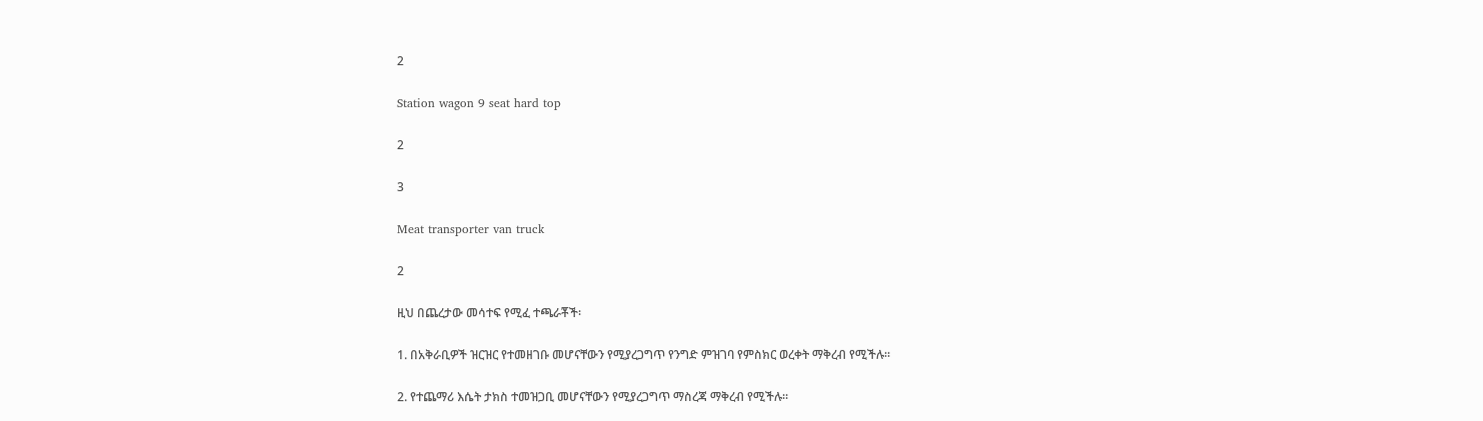2

Station wagon 9 seat hard top

2

3

Meat transporter van truck

2

ዚህ በጨረታው መሳተፍ የሚፈ ተጫራቾች፡

1. በአቅራቢዎች ዝርዝር የተመዘገቡ መሆናቸውን የሚያረጋግጥ የንግድ ምዝገባ የምስክር ወረቀት ማቅረብ የሚችሉ።

2. የተጨማሪ እሴት ታክስ ተመዝጋቢ መሆናቸውን የሚያረጋግጥ ማስረጃ ማቅረብ የሚችሉ።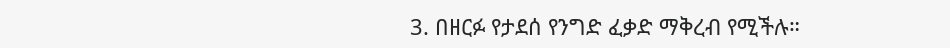3. በዘርፉ የታደሰ የንግድ ፈቃድ ማቅረብ የሚችሉ።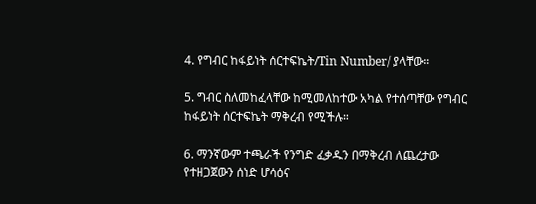4. የግብር ከፋይነት ሰርተፍኬት/Tin Number/ ያላቸው።

5. ግብር ስለመከፈላቸው ከሚመለከተው አካል የተሰጣቸው የግብር ከፋይነት ሰርተፍኬት ማቅረብ የሚችሉ።

6. ማንኛውም ተጫራች የንግድ ፈቃዱን በማቅረብ ለጨረታው የተዘጋጀውን ሰነድ ሆሳዕና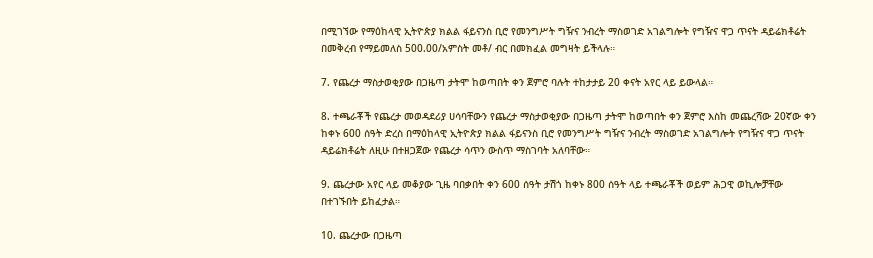በሚገኘው የማዕከላዊ ኢትዮጵያ ክልል ፋይናንስ ቢሮ የመንግሥት ግዥና ንብረት ማስወገድ አገልግሎት የግዥና ዋጋ ጥናት ዳይሬክቶሬት በመቅረብ የማይመለስ 500.00/አምስት መቶ/ ብር በመክፈል መግዛት ይችላሉ።

7. የጨረታ ማስታወቂያው በጋዜጣ ታትሞ ከወጣበት ቀን ጀምሮ ባሉት ተከታታይ 20 ቀናት አየር ላይ ይውላል።

8. ተጫራቾች የጨረታ መወዳደሪያ ሀሳባቸውን የጨረታ ማስታወቂያው በጋዜጣ ታትሞ ከወጣበት ቀን ጀምሮ እስከ መጨረሻው 20ኛው ቀን ከቀኑ 600 ሰዓት ድረስ በማዕከላዊ ኢትዮጵያ ክልል ፋይናንስ ቢሮ የመንግሥት ግዥና ንብረት ማስወገድ አገልግሎት የግዥና ዋጋ ጥናት ዳይሬክቶሬት ለዚሁ በተዘጋጀው የጨረታ ሳጥን ውስጥ ማስገባት አለባቸው።

9. ጨረታው አየር ላይ መቆያው ጊዜ ባበቃበት ቀን 600 ሰዓት ታሽጎ ከቀኑ 800 ሰዓት ላይ ተጫራቾች ወይም ሕጋዊ ወኪሎቻቸው በተገኙበት ይከፈታል።

10. ጨረታው በጋዜጣ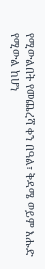የሚውልበት የመጨረሻ ቀን በዓል፣ ቅዳሜ ወይም እሑድ የሚውል ከሆነ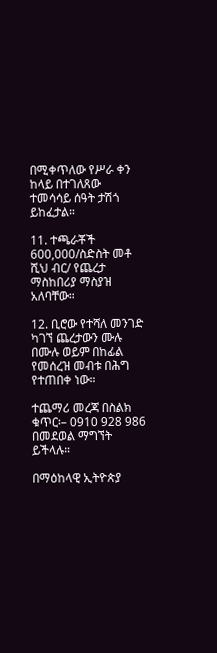በሚቀጥለው የሥራ ቀን ከላይ በተገለጸው ተመሳሳይ ሰዓት ታሽጎ ይከፈታል።

11. ተጫራቾች 600,000/ስድስት መቶ ሺህ ብር/ የጨረታ ማስከበሪያ ማስያዝ አለባቸው።

12. ቢሮው የተሻለ መንገድ ካገኘ ጨረታውን ሙሉ በሙሉ ወይም በከፊል የመሰረዝ መብቱ በሕግ የተጠበቀ ነው።

ተጨማሪ መረጃ በስልክ ቁጥር፡– 0910 928 986 በመደወል ማግኘት ይችላሉ።

በማዕከላዊ ኢትዮጵያ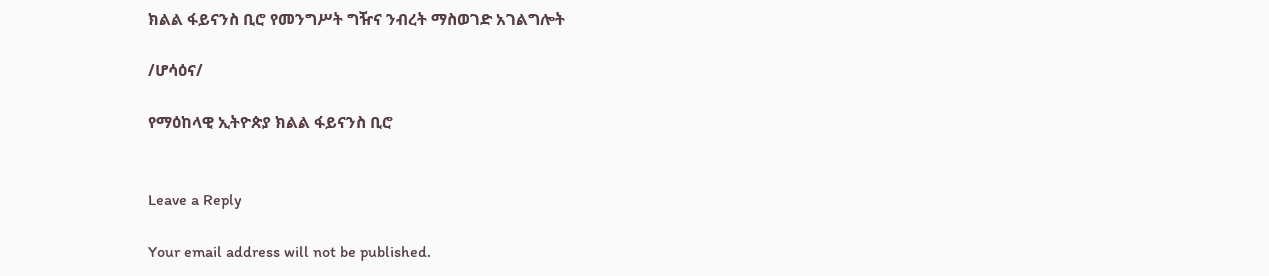ክልል ፋይናንስ ቢሮ የመንግሥት ግዥና ንብረት ማስወገድ አገልግሎት

/ሆሳዕና/

የማዕከላዊ ኢትዮጵያ ክልል ፋይናንስ ቢሮ


Leave a Reply

Your email address will not be published.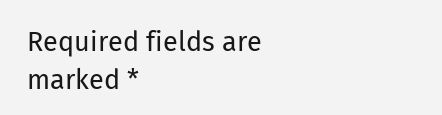Required fields are marked *